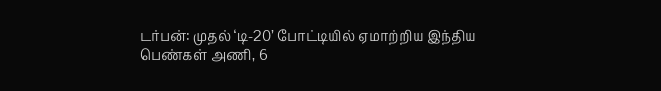டர்பன்: முதல் ‘டி-20’ போட்டியில் ஏமாற்றிய இந்திய பெண்கள் அணி, 6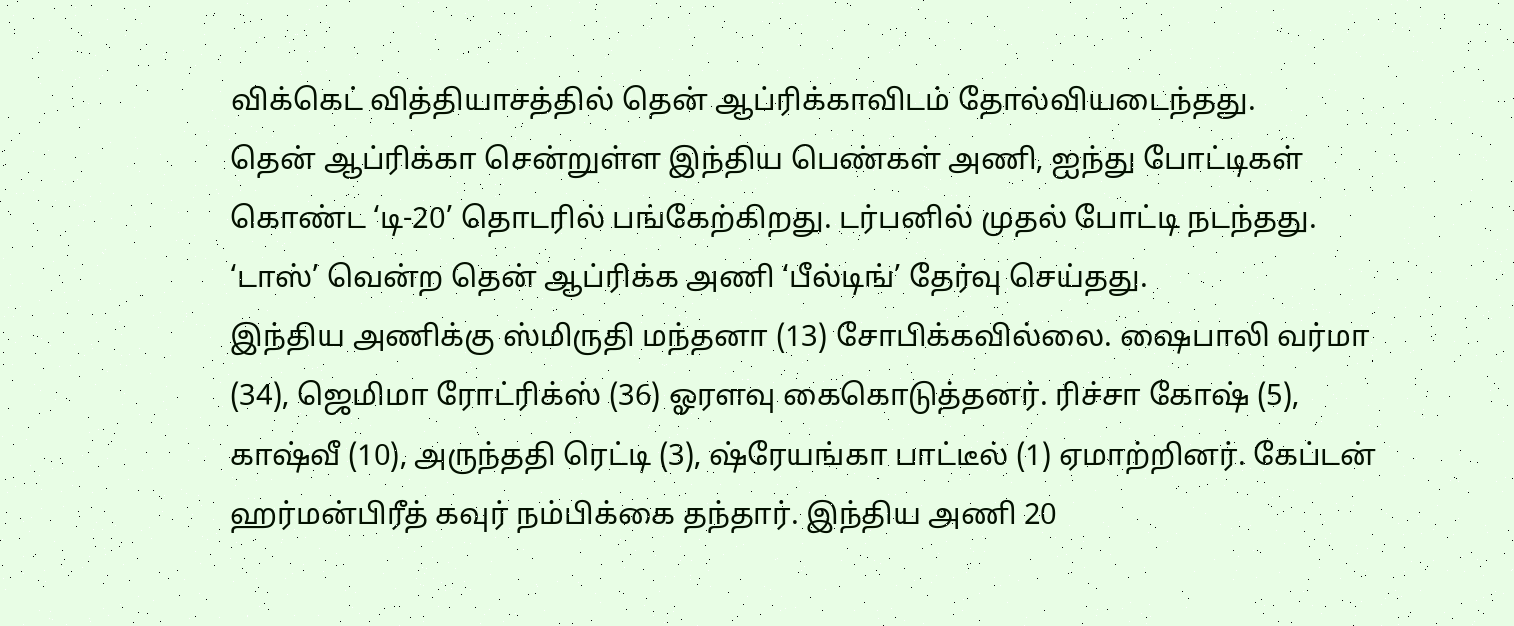விக்கெட் வித்தியாசத்தில் தென் ஆப்ரிக்காவிடம் தோல்வியடைந்தது.
தென் ஆப்ரிக்கா சென்றுள்ள இந்திய பெண்கள் அணி, ஐந்து போட்டிகள் கொண்ட ‘டி-20’ தொடரில் பங்கேற்கிறது. டர்பனில் முதல் போட்டி நடந்தது. ‘டாஸ்’ வென்ற தென் ஆப்ரிக்க அணி ‘பீல்டிங்’ தேர்வு செய்தது.
இந்திய அணிக்கு ஸ்மிருதி மந்தனா (13) சோபிக்கவில்லை. ஷைபாலி வர்மா (34), ஜெமிமா ரோட்ரிக்ஸ் (36) ஓரளவு கைகொடுத்தனர். ரிச்சா கோஷ் (5), காஷ்வீ (10), அருந்ததி ரெட்டி (3), ஷ்ரேயங்கா பாட்டீல் (1) ஏமாற்றினர். கேப்டன் ஹர்மன்பிரீத் கவுர் நம்பிக்கை தந்தார். இந்திய அணி 20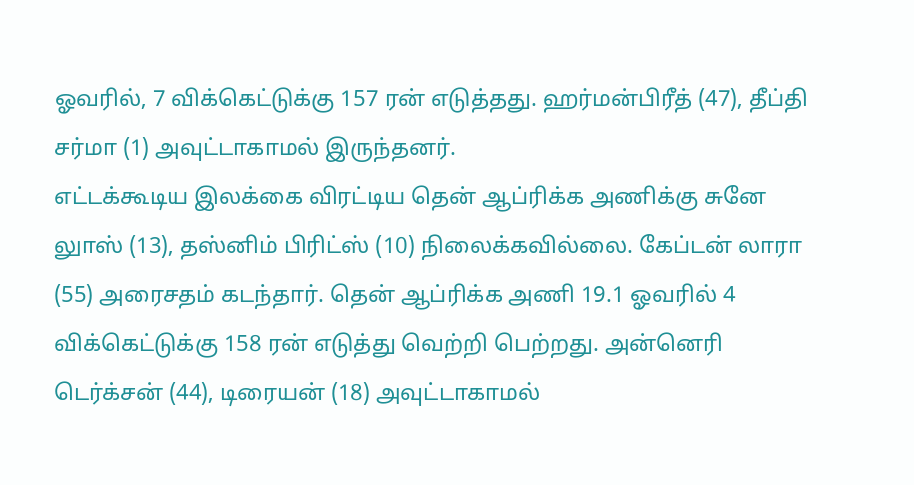ஓவரில், 7 விக்கெட்டுக்கு 157 ரன் எடுத்தது. ஹர்மன்பிரீத் (47), தீப்தி சர்மா (1) அவுட்டாகாமல் இருந்தனர்.
எட்டக்கூடிய இலக்கை விரட்டிய தென் ஆப்ரிக்க அணிக்கு சுனே லுாஸ் (13), தஸ்னிம் பிரிட்ஸ் (10) நிலைக்கவில்லை. கேப்டன் லாரா (55) அரைசதம் கடந்தார். தென் ஆப்ரிக்க அணி 19.1 ஓவரில் 4 விக்கெட்டுக்கு 158 ரன் எடுத்து வெற்றி பெற்றது. அன்னெரி டெர்க்சன் (44), டிரையன் (18) அவுட்டாகாமல்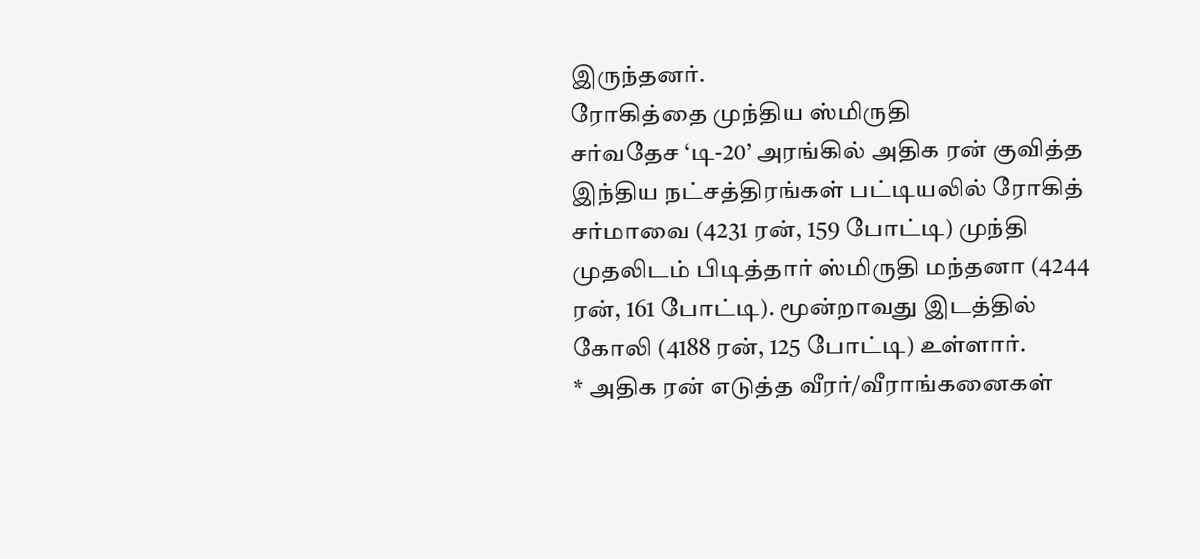இருந்தனர்.
ரோகித்தை முந்திய ஸ்மிருதி
சர்வதேச ‘டி-20’ அரங்கில் அதிக ரன் குவித்த இந்திய நட்சத்திரங்கள் பட்டியலில் ரோகித் சர்மாவை (4231 ரன், 159 போட்டி) முந்தி முதலிடம் பிடித்தார் ஸ்மிருதி மந்தனா (4244 ரன், 161 போட்டி). மூன்றாவது இடத்தில் கோலி (4188 ரன், 125 போட்டி) உள்ளார்.
* அதிக ரன் எடுத்த வீரர்/வீராங்கனைகள்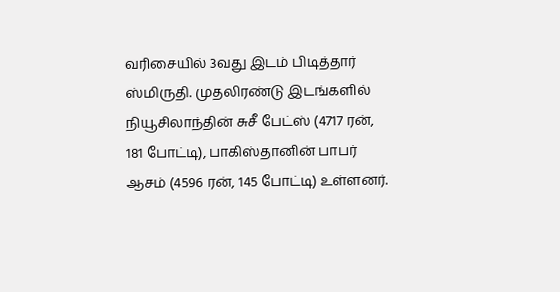வரிசையில் 3வது இடம் பிடித்தார் ஸ்மிருதி. முதலிரண்டு இடங்களில் நியூசிலாந்தின் சுசீ பேட்ஸ் (4717 ரன், 181 போட்டி), பாகிஸ்தானின் பாபர் ஆசம் (4596 ரன், 145 போட்டி) உள்ளனர்.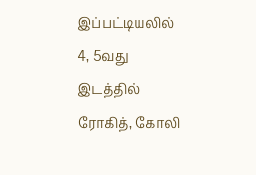இப்பட்டியலில் 4, 5வது இடத்தில் ரோகித், கோலி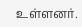உள்ளனர்.